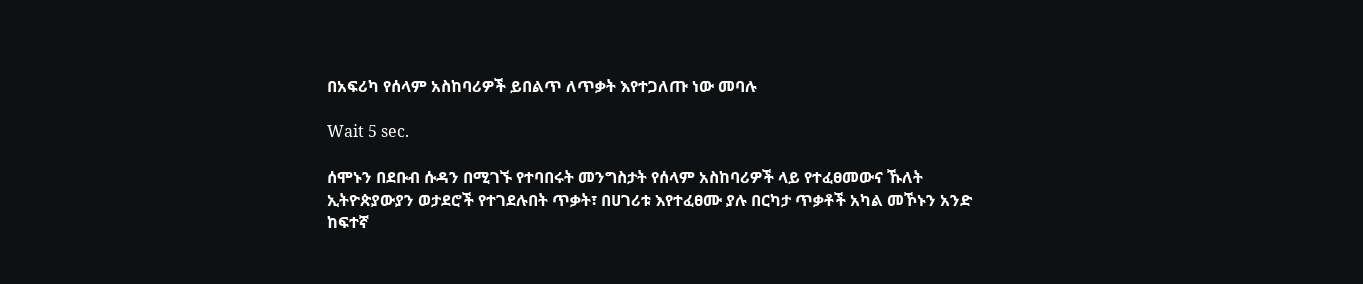በአፍሪካ የሰላም አስከባሪዎች ይበልጥ ለጥቃት እየተጋለጡ ነው መባሉ

Wait 5 sec.

ሰሞኑን በደቡብ ሱዳን በሚገኙ የተባበሩት መንግስታት የሰላም አስከባሪዎች ላይ የተፈፀመውና ኹለት ኢትዮጵያውያን ወታደሮች የተገደሉበት ጥቃት፣ በሀገሪቱ እየተፈፀሙ ያሉ በርካታ ጥቃቶች አካል መኾኑን አንድ ከፍተኛ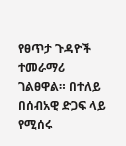የፀጥታ ጉዳዮች ተመራማሪ ገልፀዋል። በተለይ በሰብአዊ ድጋፍ ላይ የሚሰሩ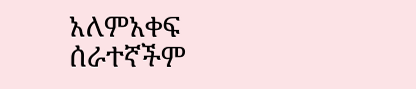አለምአቀፍ ሰራተኛችም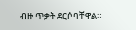ብዙ ጥቃት ደርሶባቸዋል።